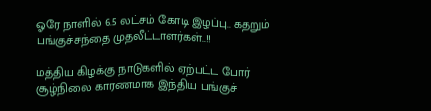ஓரே நாளில் 6.5 லட்சம் கோடி இழப்பு.. கதறும் பங்குச்சந்தை முதலீட்டாளர்கள்..!!

மத்திய கிழக்கு நாடுகளில் ஏற்பட்ட போர் சூழ்நிலை காரணமாக இந்திய பங்குச்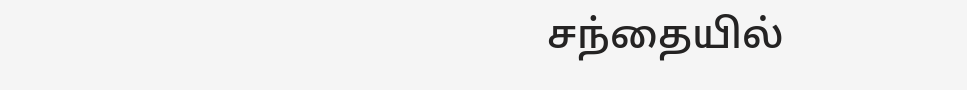சந்தையில்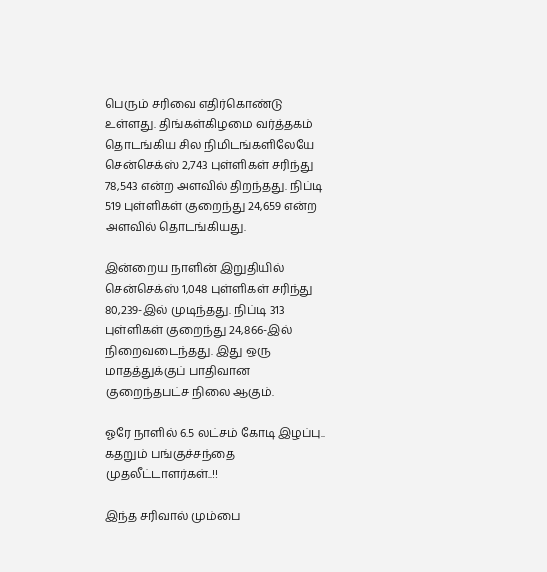பெரும் சரிவை எதிர்கொண்டு உள்ளது. திங்கள்கிழமை வர்த்தகம் தொடங்கிய சில நிமிடங்களிலேயே சென்செக்ஸ் 2,743 புள்ளிகள் சரிந்து 78,543 என்ற அளவில் திறந்தது. நிப்டி 519 புள்ளிகள் குறைந்து 24,659 என்ற அளவில் தொடங்கியது.

இன்றைய நாளின் இறுதியில் சென்செக்ஸ் 1,048 புள்ளிகள் சரிந்து 80,239-இல் முடிந்தது. நிப்டி 313 புள்ளிகள் குறைந்து 24,866-இல் நிறைவடைந்தது. இது ஒரு மாதத்துக்குப் பாதிவான குறைந்தபட்ச நிலை ஆகும்.

ஓரே நாளில் 6.5 லட்சம் கோடி இழப்பு.. கதறும் பங்குச்சந்தை முதலீட்டாளர்கள்..!!

இந்த சரிவால் மும்பை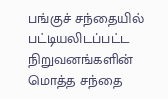பங்குச் சந்தையில் பட்டியலிடப்பட்ட நிறுவனங்களின் மொத்த சந்தை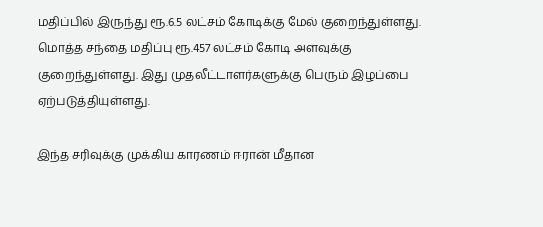மதிப்பில் இருந்து ரூ.6.5 லட்சம் கோடிக்கு மேல் குறைந்துள்ளது. மொத்த சந்தை மதிப்பு ரூ.457 லட்சம் கோடி அளவுக்கு குறைந்துள்ளது. இது முதலீட்டாளர்களுக்கு பெரும் இழப்பை ஏற்படுத்தியுள்ளது.

இந்த சரிவுக்கு முக்கிய காரணம் ஈரான் மீதான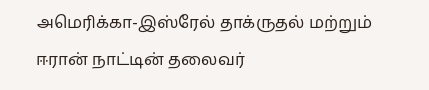அமெரிக்கா-இஸ்ரேல் தாக்ருதல் மற்றும் ஈரான் நாட்டின் தலைவர்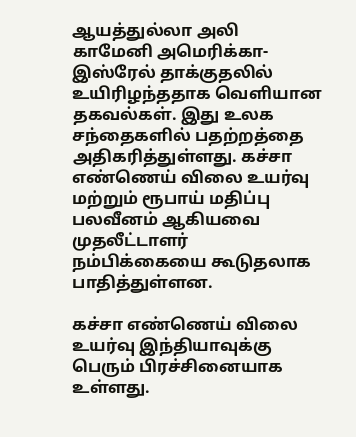ஆயத்துல்லா அலி காமேனி அமெரிக்கா-இஸ்ரேல் தாக்குதலில் உயிரிழந்ததாக வெளியான தகவல்கள். இது உலக சந்தைகளில் பதற்றத்தை அதிகரித்துள்ளது. கச்சா எண்ணெய் விலை உயர்வு மற்றும் ரூபாய் மதிப்பு பலவீனம் ஆகியவை முதலீட்டாளர் நம்பிக்கையை கூடுதலாக பாதித்துள்ளன.

கச்சா எண்ணெய் விலை உயர்வு இந்தியாவுக்கு பெரும் பிரச்சினையாக உள்ளது.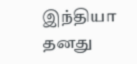இந்தியா தனது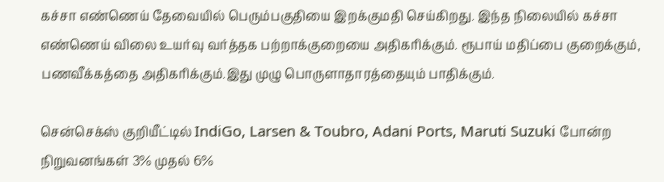கச்சா எண்ணெய் தேவையில் பெரும்பகுதியை இறக்குமதி செய்கிறது. இந்த நிலையில் கச்சா எண்ணெய் விலை உயர்வு வர்த்தக பற்றாக்குறையை அதிகரிக்கும். ரூபாய் மதிப்பை குறைக்கும், பணவீக்கத்தை அதிகரிக்கும்.இது முழு பொருளாதாரத்தையும் பாதிக்கும்.

சென்செக்ஸ் குறியீட்டில் IndiGo, Larsen & Toubro, Adani Ports, Maruti Suzuki போன்ற நிறுவனங்கள் 3% முதல் 6%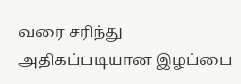வரை சரிந்து அதிகப்படியான இழப்பை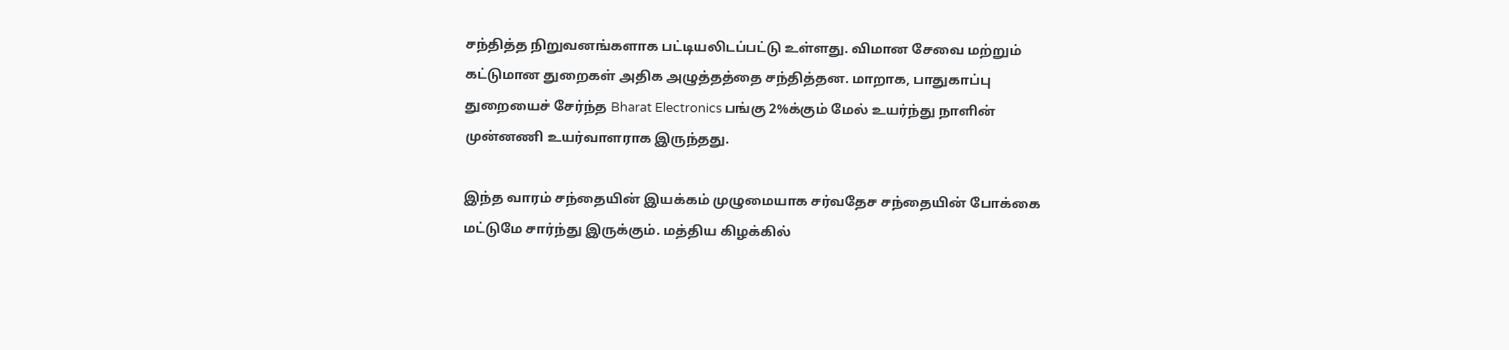சந்தித்த நிறுவனங்களாக பட்டியலிடப்பட்டு உள்ளது. விமான சேவை மற்றும் கட்டுமான துறைகள் அதிக அழுத்தத்தை சந்தித்தன. மாறாக, பாதுகாப்பு துறையைச் சேர்ந்த Bharat Electronics பங்கு 2%க்கும் மேல் உயர்ந்து நாளின் முன்னணி உயர்வாளராக இருந்தது.

இந்த வாரம் சந்தையின் இயக்கம் முழுமையாக சர்வதேச சந்தையின் போக்கை மட்டுமே சார்ந்து இருக்கும். மத்திய கிழக்கில்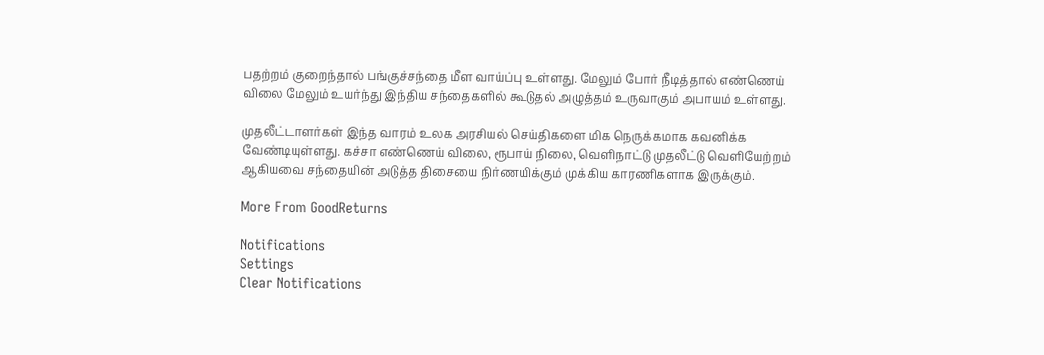பதற்றம் குறைந்தால் பங்குச்சந்தை மீள வாய்ப்பு உள்ளது. மேலும் போர் நீடித்தால் எண்ணெய் விலை மேலும் உயர்ந்து இந்திய சந்தைகளில் கூடுதல் அழுத்தம் உருவாகும் அபாயம் உள்ளது.

முதலீட்டாளர்கள் இந்த வாரம் உலக அரசியல் செய்திகளை மிக நெருக்கமாக கவனிக்க வேண்டியுள்ளது. கச்சா எண்ணெய் விலை, ரூபாய் நிலை, வெளிநாட்டு முதலீட்டு வெளியேற்றம் ஆகியவை சந்தையின் அடுத்த திசையை நிர்ணயிக்கும் முக்கிய காரணிகளாக இருக்கும்.

More From GoodReturns

Notifications
Settings
Clear Notifications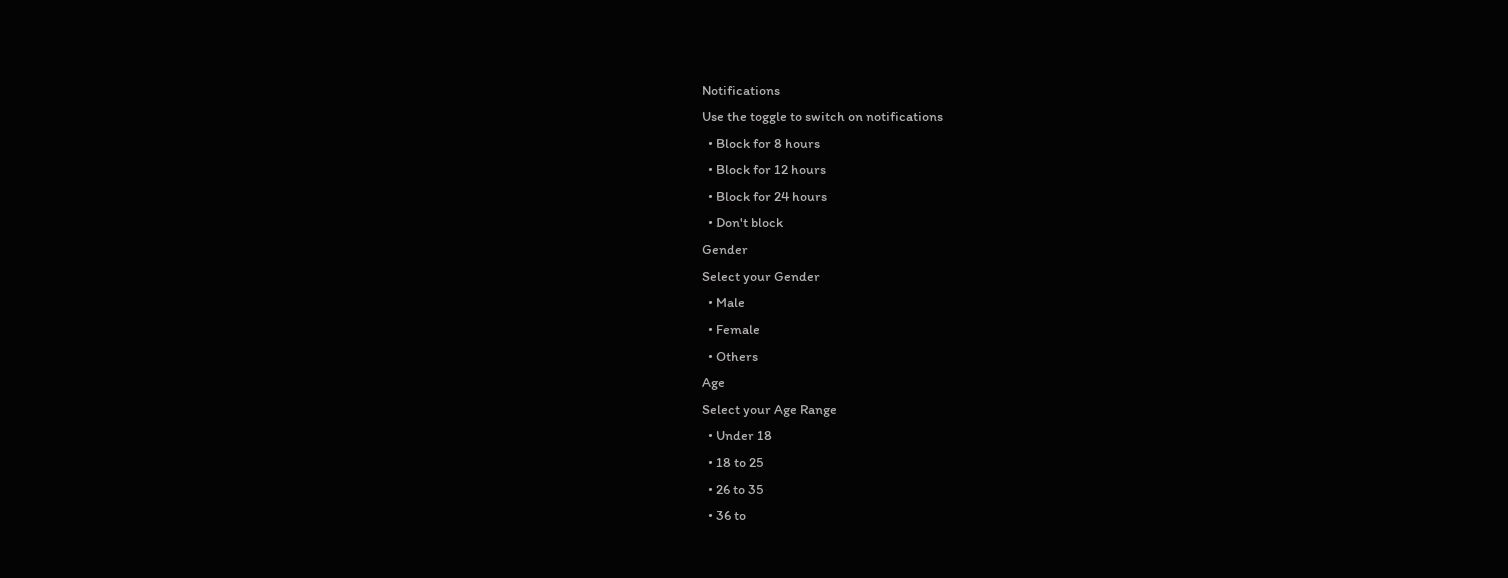Notifications
Use the toggle to switch on notifications
  • Block for 8 hours
  • Block for 12 hours
  • Block for 24 hours
  • Don't block
Gender
Select your Gender
  • Male
  • Female
  • Others
Age
Select your Age Range
  • Under 18
  • 18 to 25
  • 26 to 35
  • 36 to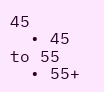45
  • 45 to 55
  • 55+